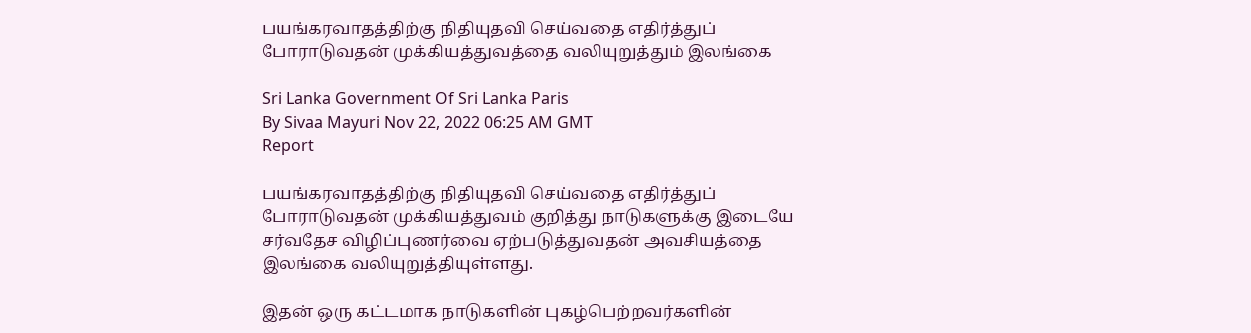பயங்கரவாதத்திற்கு நிதியுதவி செய்வதை எதிர்த்துப் போராடுவதன் முக்கியத்துவத்தை வலியுறுத்தும் இலங்கை

Sri Lanka Government Of Sri Lanka Paris
By Sivaa Mayuri Nov 22, 2022 06:25 AM GMT
Report

பயங்கரவாதத்திற்கு நிதியுதவி செய்வதை எதிர்த்துப் போராடுவதன் முக்கியத்துவம் குறித்து நாடுகளுக்கு இடையே சர்வதேச விழிப்புணர்வை ஏற்படுத்துவதன் அவசியத்தை இலங்கை வலியுறுத்தியுள்ளது.

இதன் ஒரு கட்டமாக நாடுகளின் புகழ்பெற்றவர்களின்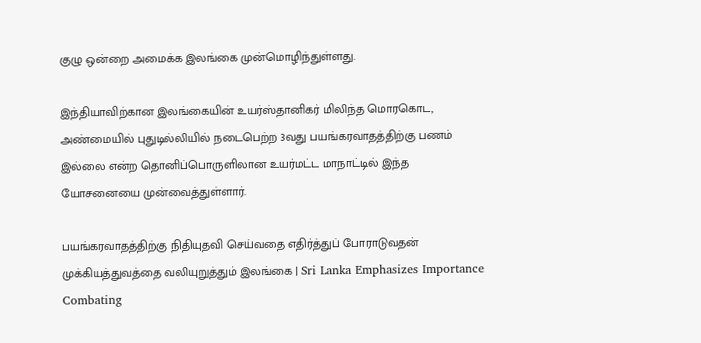குழு ஒன்றை அமைக்க இலங்கை முன்மொழிந்துள்ளது.

இந்தியாவிற்கான இலங்கையின் உயர்ஸ்தானிகர் மிலிந்த மொரகொட, அண்மையில் புதுடில்லியில் நடைபெற்ற 3வது பயங்கரவாதத்திற்கு பணம் இல்லை என்ற தொனிப்பொருளிலான உயர்மட்ட மாநாட்டில் இந்த யோசனையை முன்வைத்துள்ளார்.

பயங்கரவாதத்திற்கு நிதியுதவி செய்வதை எதிர்த்துப் போராடுவதன் முக்கியத்துவத்தை வலியுறுத்தும் இலங்கை | Sri Lanka Emphasizes Importance Combating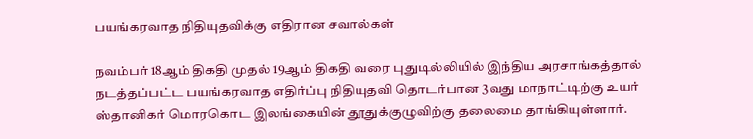பயங்கரவாத நிதியுதவிக்கு எதிரான சவால்கள்

நவம்பர் 18ஆம் திகதி முதல் 19ஆம் திகதி வரை புதுடில்லியில் இந்திய அரசாங்கத்தால் நடத்தப்பட்ட பயங்கரவாத எதிர்ப்பு நிதியுதவி தொடர்பான 3வது மாநாட்டிற்கு உயர் ஸ்தானிகர் மொரகொட இலங்கையின் தூதுக்குழுவிற்கு தலைமை தாங்கியுள்ளார்.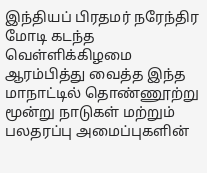இந்தியப் பிரதமர் நரேந்திர மோடி கடந்த வெள்ளிக்கிழமை ஆரம்பித்து வைத்த இந்த மாநாட்டில் தொண்ணூற்று மூன்று நாடுகள் மற்றும் பலதரப்பு அமைப்புகளின்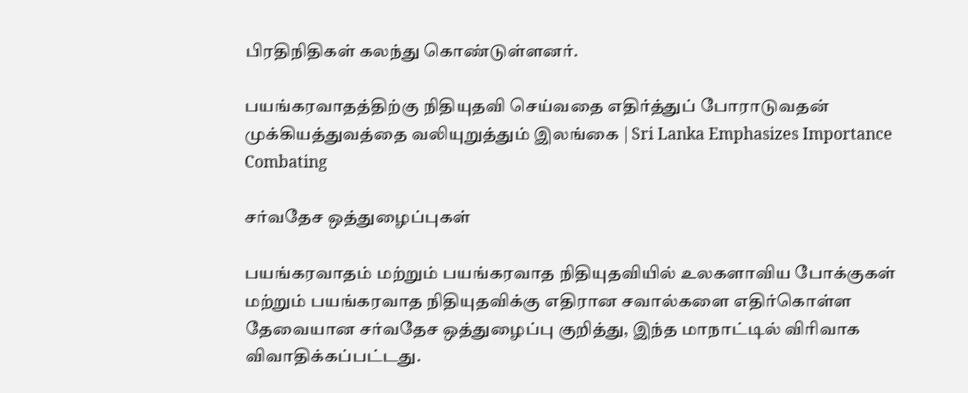பிரதிநிதிகள் கலந்து கொண்டுள்ளனர்.

பயங்கரவாதத்திற்கு நிதியுதவி செய்வதை எதிர்த்துப் போராடுவதன் முக்கியத்துவத்தை வலியுறுத்தும் இலங்கை | Sri Lanka Emphasizes Importance Combating

சர்வதேச ஒத்துழைப்புகள்

பயங்கரவாதம் மற்றும் பயங்கரவாத நிதியுதவியில் உலகளாவிய போக்குகள் மற்றும் பயங்கரவாத நிதியுதவிக்கு எதிரான சவால்களை எதிர்கொள்ள தேவையான சர்வதேச ஒத்துழைப்பு குறித்து, இந்த மாநாட்டில் விரிவாக விவாதிக்கப்பட்டது.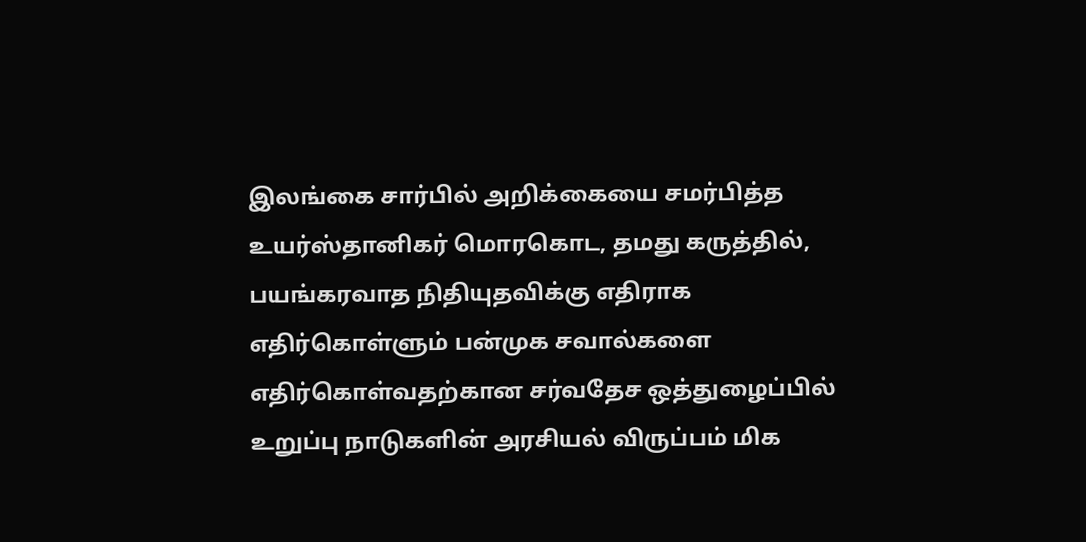இலங்கை சார்பில் அறிக்கையை சமர்பித்த உயர்ஸ்தானிகர் மொரகொட, தமது கருத்தில், பயங்கரவாத நிதியுதவிக்கு எதிராக எதிர்கொள்ளும் பன்முக சவால்களை எதிர்கொள்வதற்கான சர்வதேச ஒத்துழைப்பில் உறுப்பு நாடுகளின் அரசியல் விருப்பம் மிக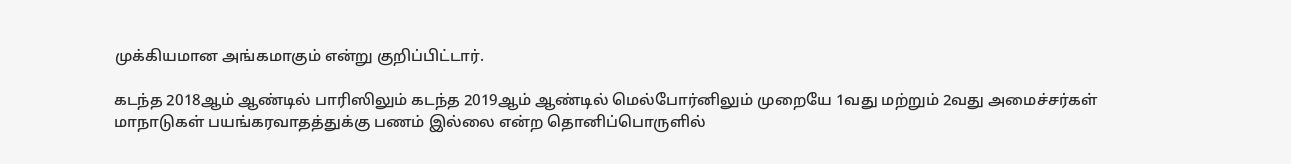முக்கியமான அங்கமாகும் என்று குறிப்பிட்டார்.

கடந்த 2018ஆம் ஆண்டில் பாரிஸிலும் கடந்த 2019ஆம் ஆண்டில் மெல்போர்னிலும் முறையே 1வது மற்றும் 2வது அமைச்சர்கள் மாநாடுகள் பயங்கரவாதத்துக்கு பணம் இல்லை என்ற தொனிப்பொருளில்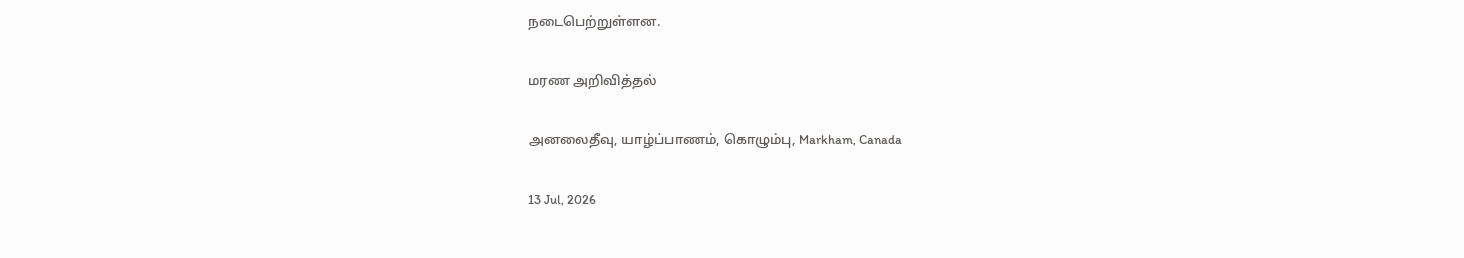நடைபெற்றுள்ளன.

மரண அறிவித்தல்

அனலைதீவு, யாழ்ப்பாணம், கொழும்பு, Markham, Canada

13 Jul, 2026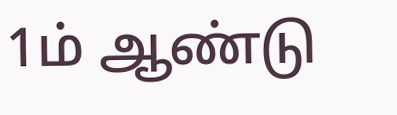1ம் ஆண்டு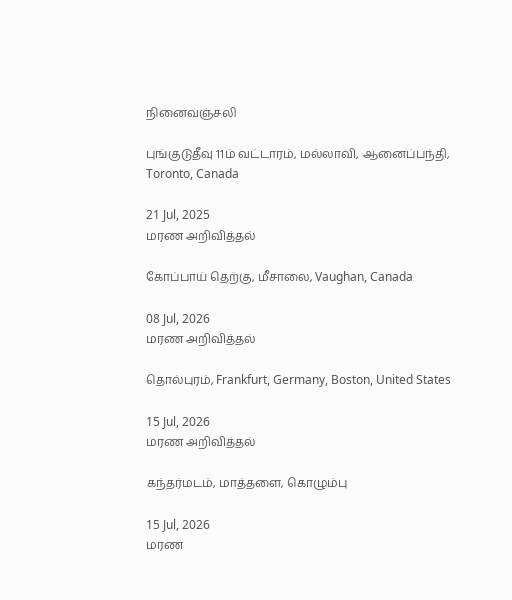நினைவஞ்சலி

புங்குடுதீவு 11ம் வட்டாரம், மல்லாவி, ஆனைப்பந்தி, Toronto, Canada

21 Jul, 2025
மரண அறிவித்தல்

கோப்பாய் தெற்கு, மீசாலை, Vaughan, Canada

08 Jul, 2026
மரண அறிவித்தல்

தொல்புரம், Frankfurt, Germany, Boston, United States

15 Jul, 2026
மரண அறிவித்தல்

கந்தர்மடம், மாத்தளை, கொழும்பு

15 Jul, 2026
மரண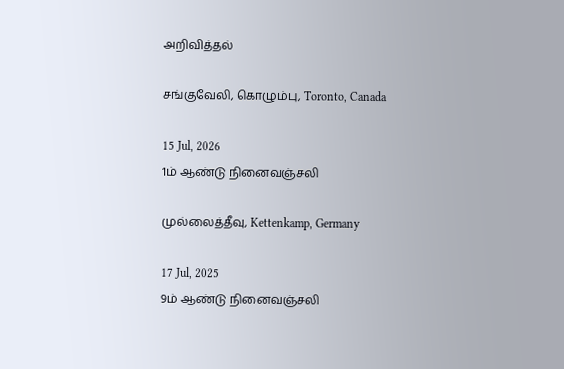அறிவித்தல்

சங்குவேலி, கொழும்பு, Toronto, Canada

15 Jul, 2026
1ம் ஆண்டு நினைவஞ்சலி

முல்லைத்தீவு, Kettenkamp, Germany

17 Jul, 2025
9ம் ஆண்டு நினைவஞ்சலி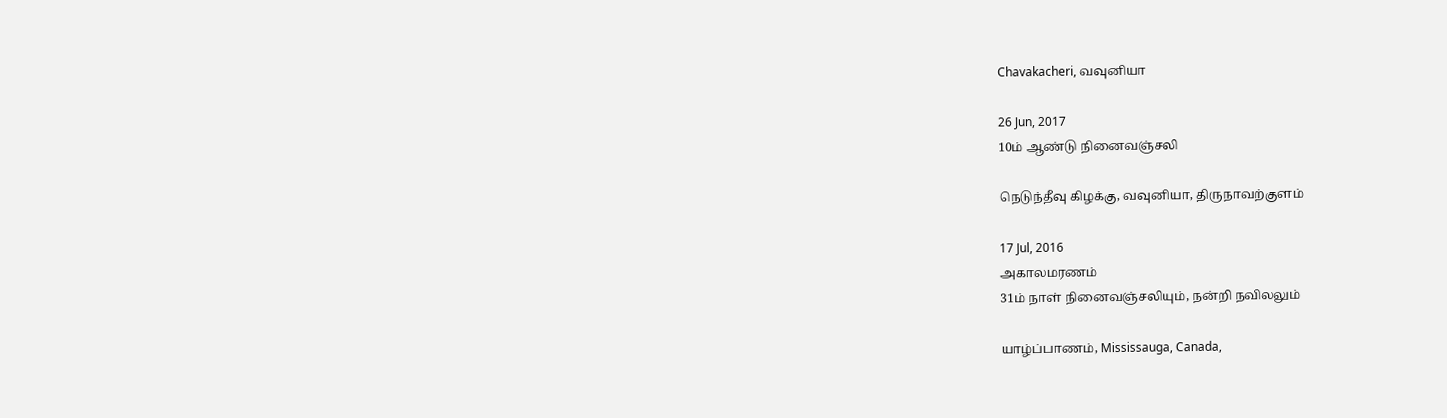Chavakacheri, வவுனியா

26 Jun, 2017
10ம் ஆண்டு நினைவஞ்சலி

நெடுந்தீவு கிழக்கு, வவுனியா, திருநாவற்குளம்

17 Jul, 2016
அகாலமரணம்
31ம் நாள் நினைவஞ்சலியும், நன்றி நவிலலும்

யாழ்ப்பாணம், Mississauga, Canada,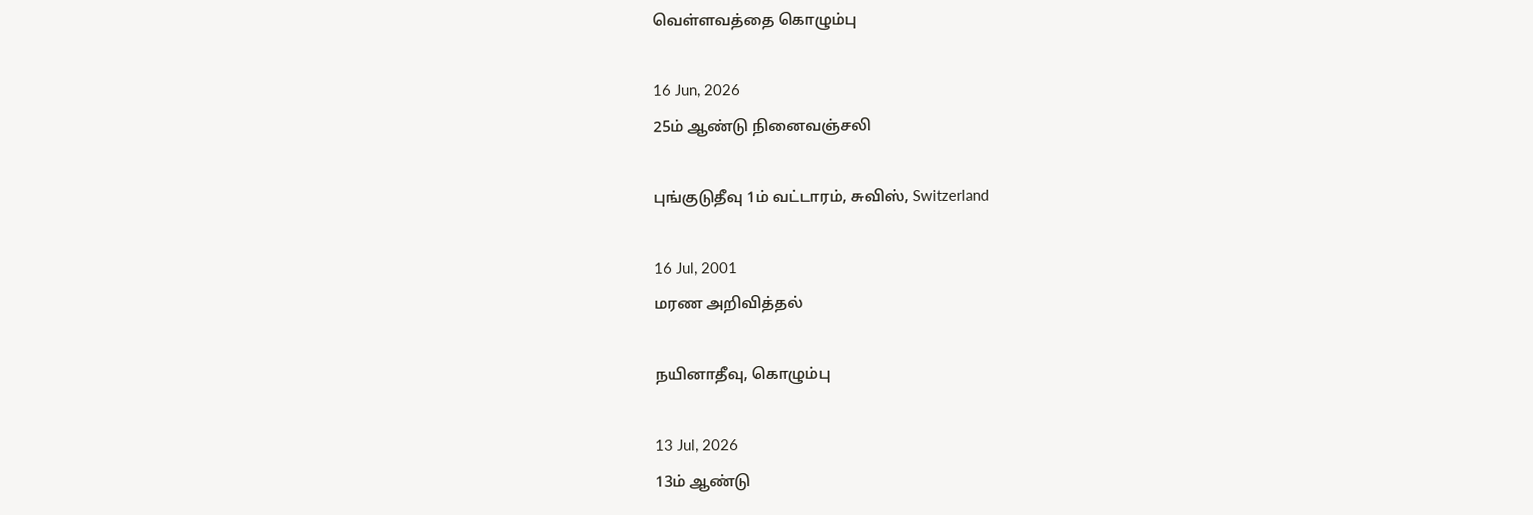வெள்ளவத்தை கொழும்பு

16 Jun, 2026
25ம் ஆண்டு நினைவஞ்சலி

புங்குடுதீவு 1ம் வட்டாரம், சுவிஸ், Switzerland

16 Jul, 2001
மரண அறிவித்தல்

நயினாதீவு, கொழும்பு

13 Jul, 2026
13ம் ஆண்டு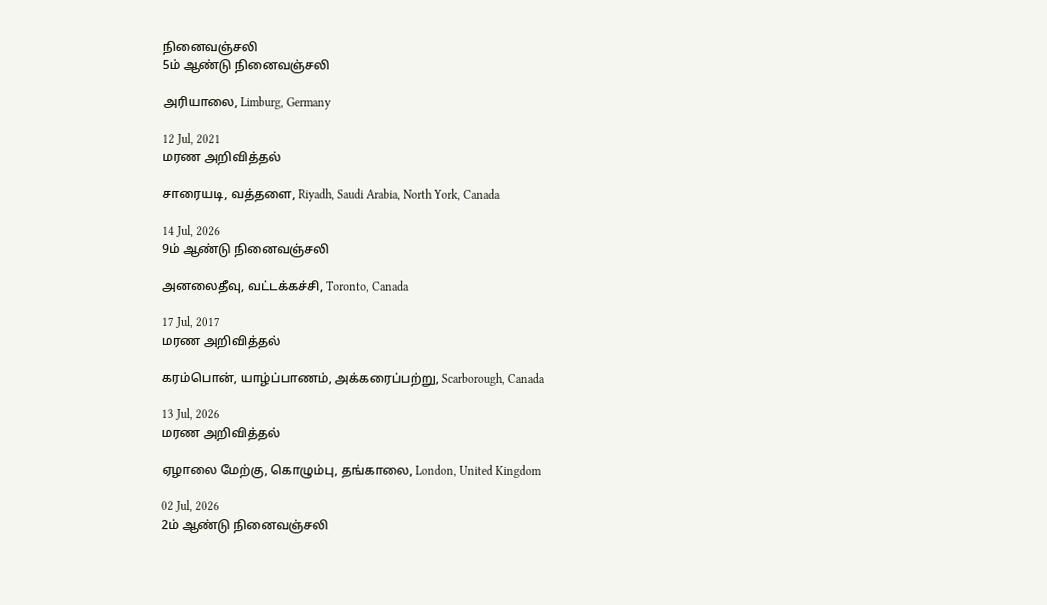நினைவஞ்சலி
5ம் ஆண்டு நினைவஞ்சலி

அரியாலை, Limburg, Germany

12 Jul, 2021
மரண அறிவித்தல்

சாரையடி, வத்தளை, Riyadh, Saudi Arabia, North York, Canada

14 Jul, 2026
9ம் ஆண்டு நினைவஞ்சலி

அனலைதீவு, வட்டக்கச்சி, Toronto, Canada

17 Jul, 2017
மரண அறிவித்தல்

கரம்பொன், யாழ்ப்பாணம், அக்கரைப்பற்று, Scarborough, Canada

13 Jul, 2026
மரண அறிவித்தல்

ஏழாலை மேற்கு, கொழும்பு, தங்காலை, London, United Kingdom

02 Jul, 2026
2ம் ஆண்டு நினைவஞ்சலி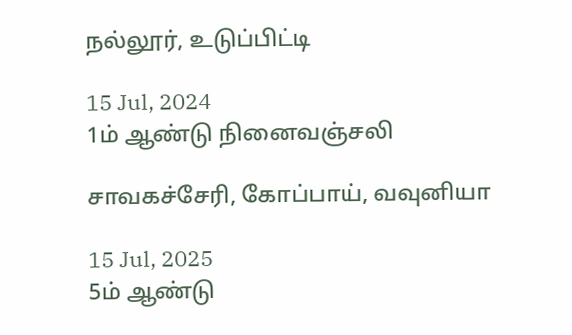நல்லூர், உடுப்பிட்டி

15 Jul, 2024
1ம் ஆண்டு நினைவஞ்சலி

சாவகச்சேரி, கோப்பாய், வவுனியா

15 Jul, 2025
5ம் ஆண்டு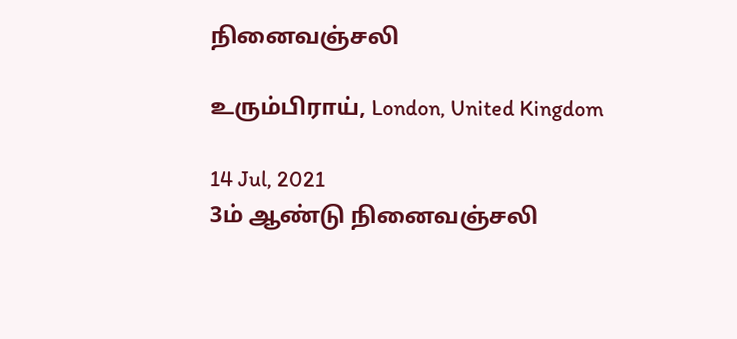நினைவஞ்சலி

உரும்பிராய், London, United Kingdom

14 Jul, 2021
3ம் ஆண்டு நினைவஞ்சலி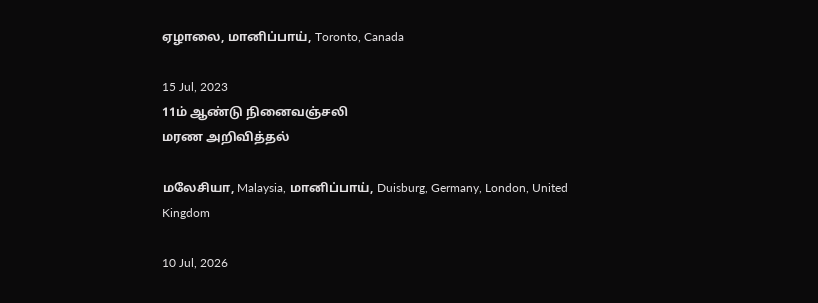ஏழாலை, மானிப்பாய், Toronto, Canada

15 Jul, 2023
11ம் ஆண்டு நினைவஞ்சலி
மரண அறிவித்தல்

மலேசியா, Malaysia, மானிப்பாய், Duisburg, Germany, London, United Kingdom

10 Jul, 2026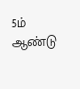5ம் ஆண்டு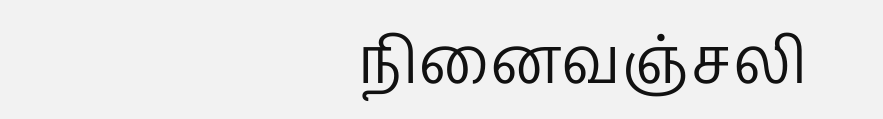நினைவஞ்சலி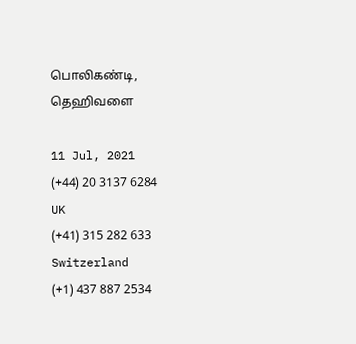பொலிகண்டி, தெஹிவளை

11 Jul, 2021
(+44) 20 3137 6284
UK
(+41) 315 282 633
Switzerland
(+1) 437 887 2534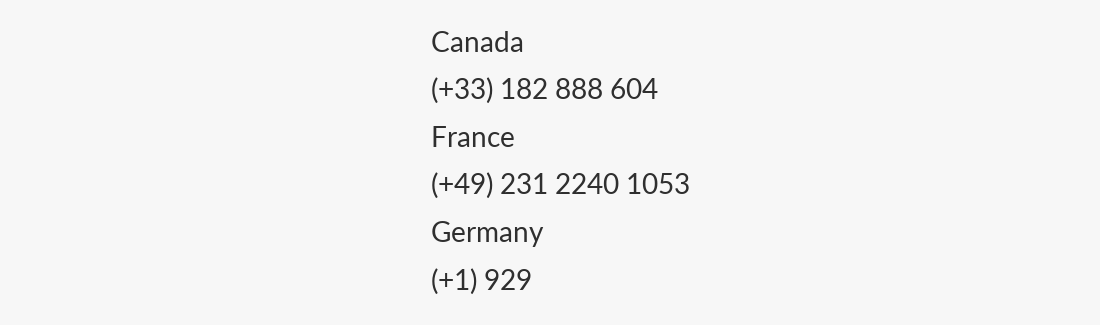Canada
(+33) 182 888 604
France
(+49) 231 2240 1053
Germany
(+1) 929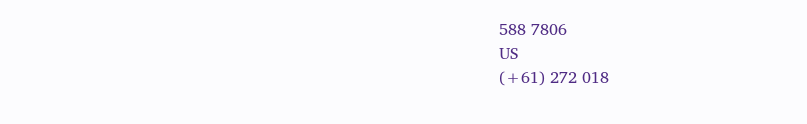588 7806
US
(+61) 272 018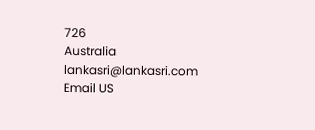726
Australia
lankasri@lankasri.com
Email US